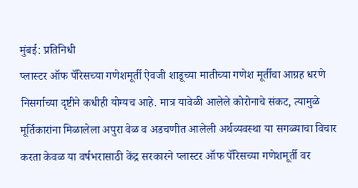मुंबई: प्रतिनिधी
प्लास्टर ऑफ पॅरिसच्या गणेशमूर्ती ऐवजी शाडूच्या मातीच्या गणेश मूर्तीचा आग्रह धरणे निसर्गाच्या दृष्टीने कधीही योग्यच आहे. मात्र यावेळी आलेले कोरोनाचे संकट, त्यामुळे मूर्तिकारांना मिळालेला अपुरा वेळ व अडचणीत आलेली अर्थव्यवस्था या सगळ्याचा विचार करता केवळ या वर्षभरासाठी केंद्र सरकारने प्लास्टर ऑफ पॅरिसच्या गणेशमूर्ती वर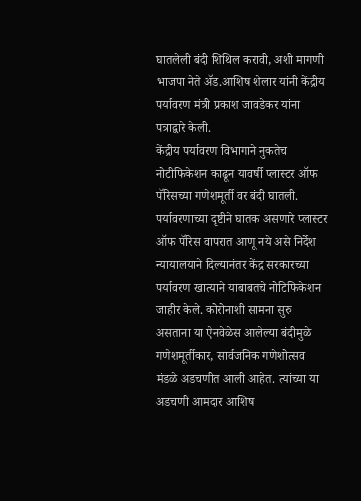घातलेली बंदी शिथिल करावी, अशी मागणी भाजपा नेते ॲड.आशिष शेलार यांनी केंद्रीय पर्यावरण मंत्री प्रकाश जावडेकर यांना पत्राद्वारे केली.
केंद्रीय पर्यावरण विभागाने नुकतेच नोटीफिकेशन काढून यावर्षी प्लास्टर ऑफ पॅरिसच्या गणेशमूर्ती वर बंदी घातली. पर्यावरणाच्या दृष्टीने घातक असणारे प्लास्टर ऑफ पॅरिस वापरात आणू नये असे निर्देश न्यायालयाने दिल्यानंतर केंद्र सरकारच्या पर्यावरण खात्याने याबाबतचे नोटिफिकेशन जाहीर केले. कोरोनाशी सामना सुरु असताना या ऐनवेळेस आलेल्या बंदीमुळे गणेशमूर्तीकार, सार्वजनिक गणेशोत्सव मंडळे अडचणीत आली आहेत. त्यांच्या या अडचणी आमदार आशिष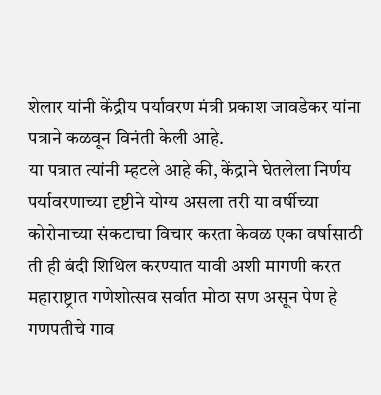शेलार यांनी केंद्रीय पर्यावरण मंत्री प्रकाश जावडेकर यांना पत्राने कळवून विनंती केली आहे.
या पत्रात त्यांनी म्हटले आहे की, केंद्राने घेतलेला निर्णय पर्यावरणाच्या दृष्टीने योग्य असला तरी या वर्षीच्या कोरोनाच्या संकटाचा विचार करता केवळ एका वर्षासाठी ती ही बंदी शिथिल करण्यात यावी अशी मागणी करत महाराष्ट्रात गणेशोत्सव सर्वात मोठा सण असून पेण हे गणपतीचे गाव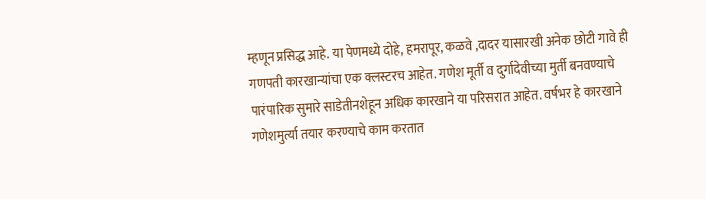म्हणून प्रसिद्ध आहे. या पेणमध्ये दोहे, हमरापूर, कळवे ,दादर यासारखी अनेक छोटी गावे ही गणपती कारखान्यांचा एक क्लस्टरच आहेत. गणेश मूर्ती व दुर्गादेवीच्या मुर्ती बनवण्याचे पारंपारिक सुमारे साडेतीनशेहून अधिक कारखाने या परिसरात आहेत. वर्षभर हे कारखाने गणेशमुर्त्या तयार करण्याचे काम करतात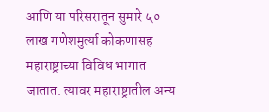आणि या परिसरातून सुमारे ५० लाख गणेशमुर्त्या कोकणासह महाराष्ट्राच्या विविध भागात जातात. त्यावर महाराष्ट्रातील अन्य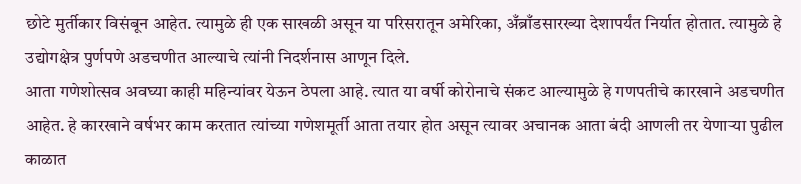छोटे मुर्तीकार विसंबून आहेत. त्यामुळे ही एक साखळी असून या परिसरातून अमेरिका, अँब्राँडसारख्या देशापर्यंत निर्यात होतात. त्यामुळे हे उद्योगक्षेत्र पुर्णपणे अडचणीत आल्याचे त्यांनी निदर्शनास आणून दिले.
आता गणेशोत्सव अवघ्या काही महिन्यांवर येऊन ठेपला आहे. त्यात या वर्षी कोरोनाचे संकट आल्यामुळे हे गणपतीचे कारखाने अडचणीत आहेत. हे कारखाने वर्षभर काम करतात त्यांच्या गणेशमूर्ती आता तयार होत असून त्यावर अचानक आता बंदी आणली तर येणाऱ्या पुढील काळात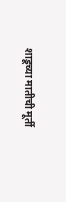शाडूच्या मातीची मूर्ती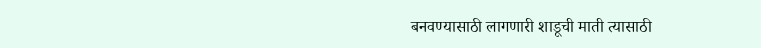बनवण्यासाठी लागणारी शाडूची माती त्यासाठी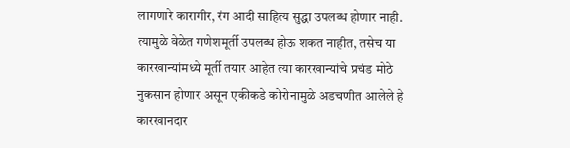लागणारे कारागीर, रंग आदी साहित्य सुद्धा उपलब्ध होणार नाही. त्यामुळे वेळेत गणेशमूर्ती उपलब्ध होऊ शकत नाहीत, तसेच या कारखान्यांमध्ये मूर्ती तयार आहेत त्या कारखान्यांचे प्रचंड मोठे नुकसान होणार असून एकीकडे कोरोनामुळे अडचणीत आलेले हे कारखानदार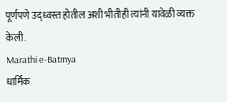पूर्णपणे उद्ध्वस्त होतील अशी भीतीही त्यांनी यावेळी व्यक्त केली.
Marathi e-Batmya
धार्मिक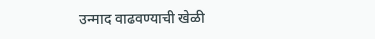उन्माद वाढवण्याची खेळी